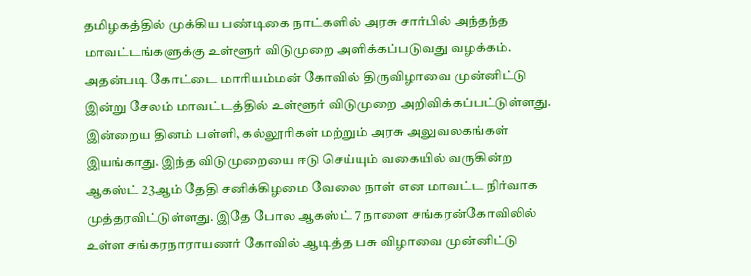தமிழகத்தில் முக்கிய பண்டிகை நாட்களில் அரசு சார்பில் அந்தந்த மாவட்டங்களுக்கு உள்ளூர் விடுமுறை அளிக்கப்படுவது வழக்கம். அதன்படி கோட்டை மாரியம்மன் கோவில் திருவிழாவை முன்னிட்டு இன்று சேலம் மாவட்டத்தில் உள்ளூர் விடுமுறை அறிவிக்கப்பட்டுள்ளது. இன்றைய தினம் பள்ளி, கல்லூரிகள் மற்றும் அரசு அலுவலகங்கள் இயங்காது. இந்த விடுமுறையை ஈடு செய்யும் வகையில் வருகின்ற ஆகஸ்ட் 23ஆம் தேதி சனிக்கிழமை வேலை நாள் என மாவட்ட நிர்வாக முத்தரவிட்டுள்ளது. இதே போல ஆகஸ்ட் 7 நாளை சங்கரன்கோவிலில் உள்ள சங்கரநாராயணர் கோவில் ஆடித்த பசு விழாவை முன்னிட்டு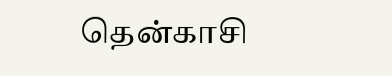தென்காசி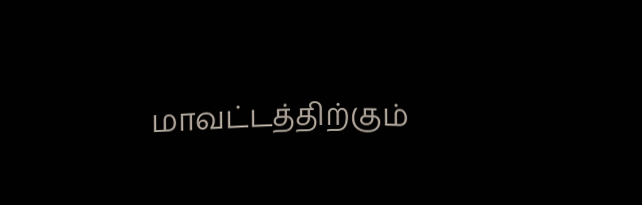மாவட்டத்திற்கும்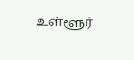உள்ளூர்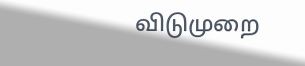விடுமுறை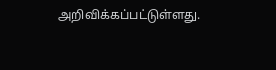அறிவிக்கப்பட்டுள்ளது.